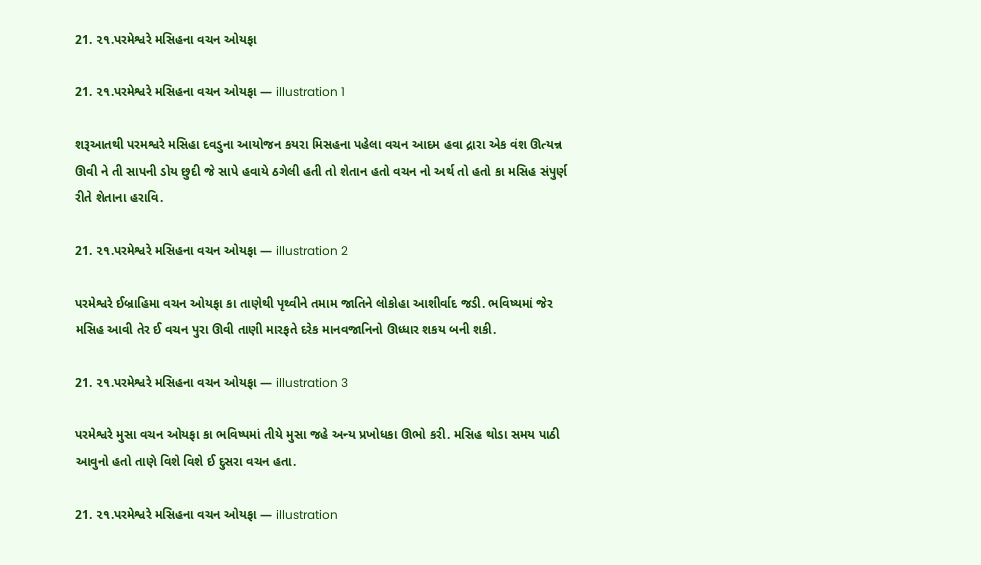21. ૨૧.પરમેશ્વરે મસિહના વચન ઓયફા

21. ૨૧.પરમેશ્વરે મસિહના વચન ઓયફા — illustration 1

શરૂઆતથી પરમશ્વરે મસિહા દવડુના આયોજન કયરા મિસહના પહેલા વચન આદમ હવા દ્રારા એક વંશ ઊત્યન્ન ઊવી ને તી સાપની ડોય છુદી જે સાપે હવાયે ઠગેલી હતી તો શેતાન હતો વચન નો અર્થ તો હતો કા મસિહ સંપુર્ણ રીતે શેતાના હરાવિ.

21. ૨૧.પરમેશ્વરે મસિહના વચન ઓયફા — illustration 2

પરમેશ્વરે ઈબ્રાહિમા વચન ઓયફા કા તાણેથી પૃથ્વીને તમામ જાતિને લોકોહા આશીર્વાદ જડી. ભવિષ્યમાં જેર મસિહ આવી તેર ઈ વચન પુરા ઊવી તાણી મારફતે દરેક માનવજાનિનો ઊધ્ધાર શકય બની શકી.

21. ૨૧.પરમેશ્વરે મસિહના વચન ઓયફા — illustration 3

પરમેશ્વરે મુસા વચન ઓયફા કા ભવિષ્પમાં તીયે મુસા જહે અન્ય પ્રખોધકા ઊભો કરી. મસિહ થોડા સમય પાઠી આવુનો હતો તાણે વિશે વિશે ઈ દુસરા વચન હતા.

21. ૨૧.પરમેશ્વરે મસિહના વચન ઓયફા — illustration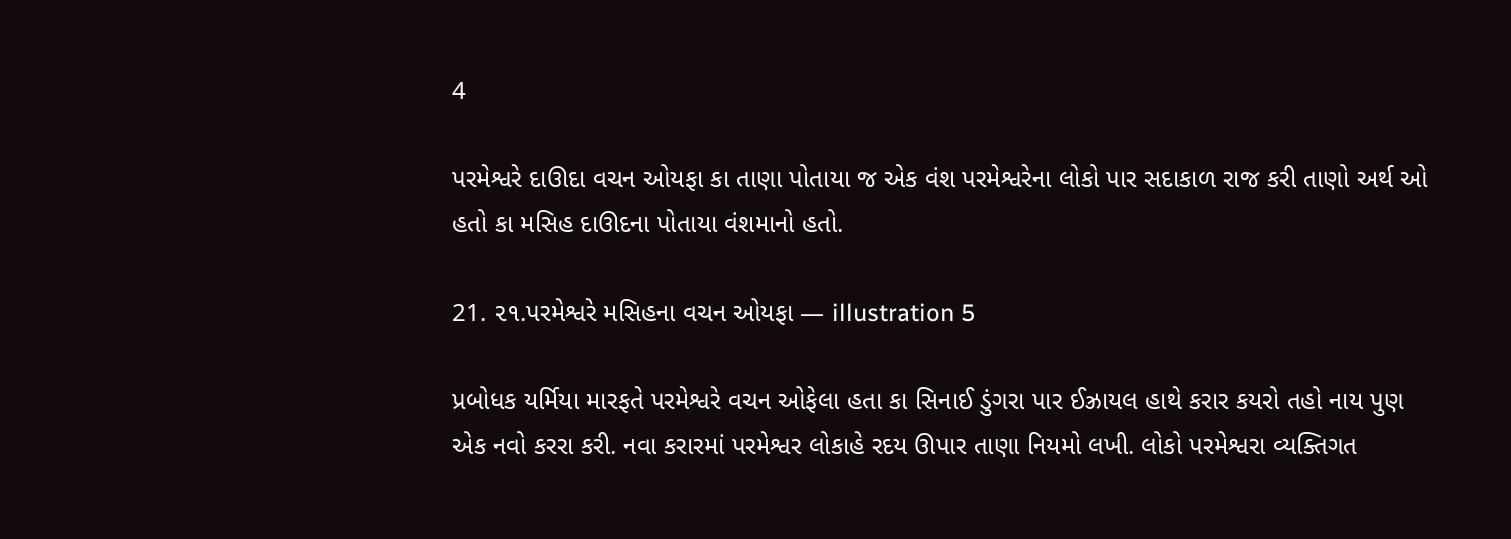4

પરમેશ્વરે દાઊદા વચન ઓયફા કા તાણા પોતાયા જ એક વંશ પરમેશ્વરેના લોકો પાર સદાકાળ રાજ કરી તાણો અર્થ ઓ હતો કા મસિહ દાઊદના પોતાયા વંશમાનો હતો.

21. ૨૧.પરમેશ્વરે મસિહના વચન ઓયફા — illustration 5

પ્રબોધક યર્મિયા મારફતે પરમેશ્વરે વચન ઓફેલા હતા કા સિનાઈ ડુંગરા પાર ઈઝ્રાયલ હાથે કરાર કયરો તહો નાય પુણ એક નવો કરરા કરી. નવા કરારમાં પરમેશ્વર લોકાહે રદય ઊપાર તાણા નિયમો લખી. લોકો પરમેશ્વરા વ્યક્તિગત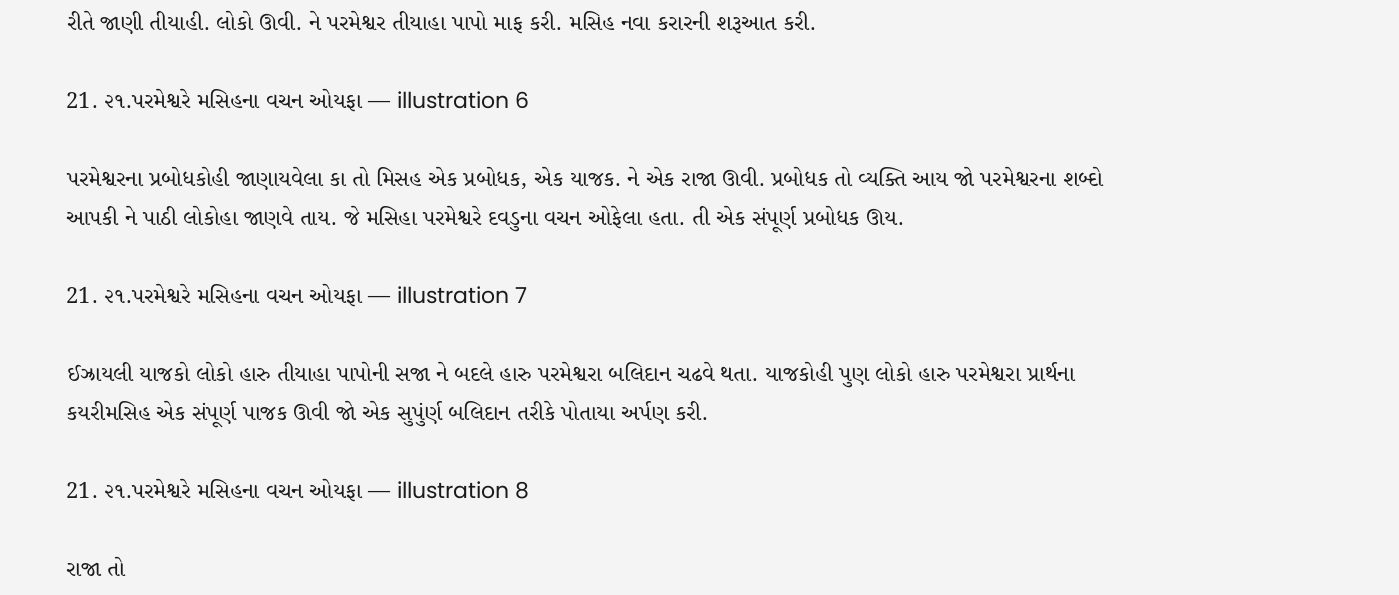રીતે જાણી તીયાહી. લોકો ઊવી. ને પરમેશ્વર તીયાહા પાપો માફ કરી. મસિહ નવા કરારની શરૂઆત કરી.

21. ૨૧.પરમેશ્વરે મસિહના વચન ઓયફા — illustration 6

પરમેશ્વરના પ્રબોધકોહી જાણાયવેલા કા તો મિસહ એક પ્રબોધક, એક યાજક. ને એક રાજા ઊવી. પ્રબોધક તો વ્યક્તિ આય જો પરમેશ્વરના શબ્દો આપકી ને પાઠી લોકોહા જાણવે તાય. જે મસિહા પરમેશ્વરે દવડુના વચન ઓફેલા હતા. તી એક સંપૂર્ણ પ્રબોધક ઊય.

21. ૨૧.પરમેશ્વરે મસિહના વચન ઓયફા — illustration 7

ઈઝ્રાયલી યાજકો લોકો હારુ તીયાહા પાપોની સજા ને બદલે હારુ પરમેશ્વરા બલિદાન ચઢવે થતા. યાજકોહી પુણ લોકો હારુ પરમેશ્વરા પ્રાર્થના કયરીમસિહ એક સંપૂર્ણ પાજક ઊવી જો એક સુપુંર્ણ બલિદાન તરીકે પોતાયા અર્પણ કરી.

21. ૨૧.પરમેશ્વરે મસિહના વચન ઓયફા — illustration 8

રાજા તો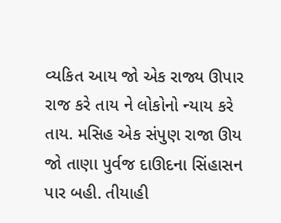વ્યકિત આય જો એક રાજ્ય ઊપાર રાજ કરે તાય ને લોકોનો ન્યાય કરે તાય. મસિહ એક સંપુણ રાજા ઊય જો તાણા પુર્વજ દાઊદના સિંહાસન પાર બહી. તીયાહી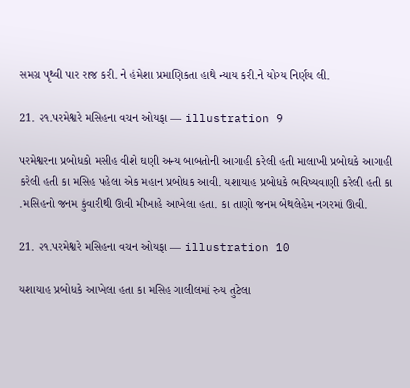સમગ્ર પૃથ્વી પાર રાજ કરી. ને હંમેશા પ્રમાણિકતા હાથે ન્યાય કરી.ને યોગ્ય નિર્ણય લી.

21. ૨૧.પરમેશ્વરે મસિહના વચન ઓયફા — illustration 9

પરમેશ્વરના પ્રબોધકો મસીહ વીશે ઘણી અન્ય બાબતોની આગાહી કરેલી હતી માલાખી પ્રબોઘકે આગાહી કરેલી હતી કા મસિહ પહેલા એક મહાન પ્રબોધક આવી. યશાયાહ પ્રબોધકે ભવિષ્યવાણી કરેલી હતી કા .મસિહનો જનમ કુંવારીથી ઊવી મીખાહે આખેલા હતા. કા તાણો જનમ બેથલેહેમ નગરમાં ઊવી.

21. ૨૧.પરમેશ્વરે મસિહના વચન ઓયફા — illustration 10

યશાયાહ પ્રબોધકે આખેલા હતા કા મસિહ ગાલીલમાં રુય તુટેલા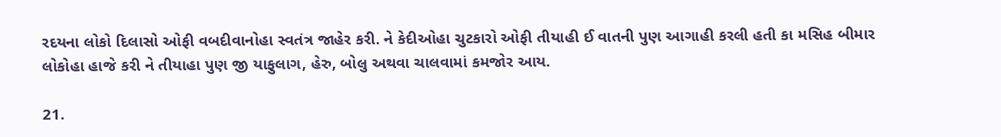રદયના લોકો દિલાસો ઓફી વબદીવાનોહા સ્વતંત્ર જાહેર કરી. ને કેદીઓહા ચુટકારો ઓફી તીયાહી ઈ વાતની પુણ આગાહી કરલી હતી કા મસિહ બીમાર લોકોહા હાજે કરી ને તીયાહા પુણ જી યાફુલાગ, હેરુ, બોલુ અથવા ચાલવામાં કમજોર આય.

21.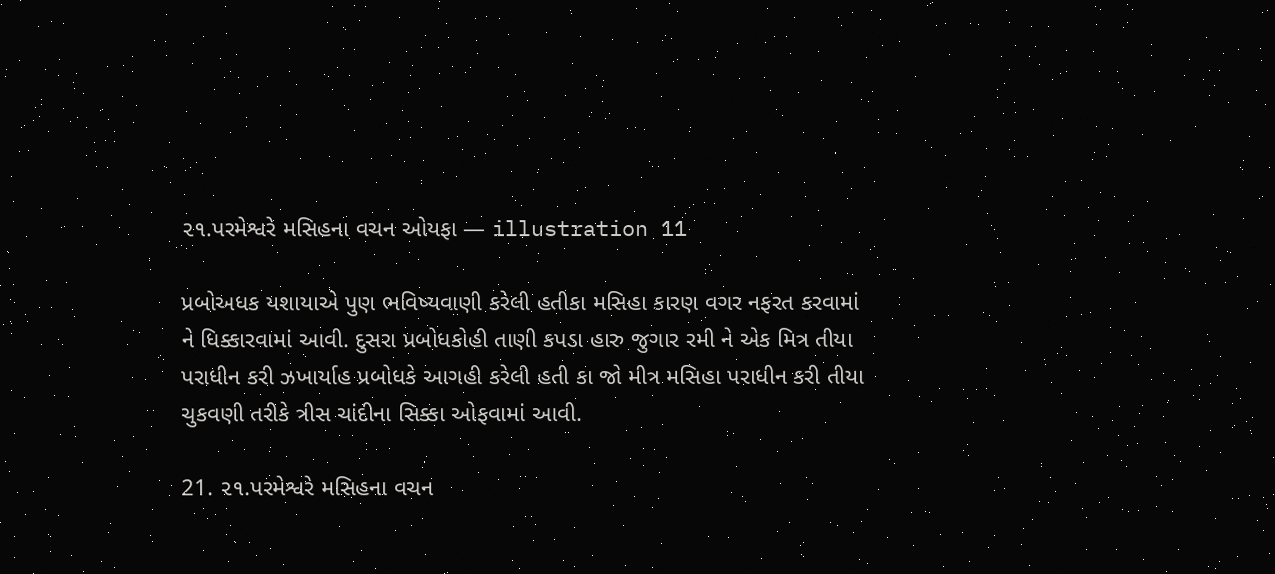૨૧.પરમેશ્વરે મસિહના વચન ઓયફા — illustration 11

પ્રબોઅધક યશાયાએ પુણ ભવિષ્યવાણી કરેલી હતીકા મસિહા કારણ વગર નફરત કરવામાં ને ધિક્કારવામાં આવી. દુસરા પ્રબોધકોહી તાણી કપડા હારુ જુગાર રમી ને એક મિત્ર તીયા પરાધીન કરી ઝખાર્યાહ પ્રબોધકે આગહી કરેલી હતી કા જો મીત્ર મસિહા પરાધીન કરી તીયા ચુકવણી તરીકે ત્રીસ ચાંદીના સિક્કા ઓફવામાં આવી.

21. ૨૧.પરમેશ્વરે મસિહના વચન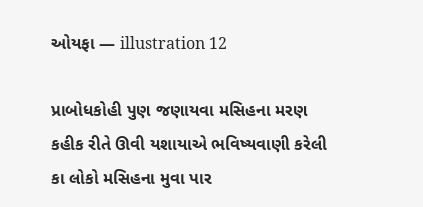ઓયફા — illustration 12

પ્રાબોધકોહી પુણ જણાયવા મસિહના મરણ કહીક રીતે ઊવી યશાયાએ ભવિષ્યવાણી કરેલી કા લોકો મસિહના મુવા પાર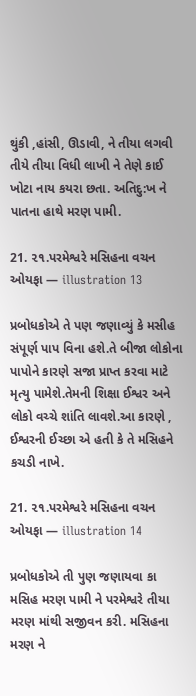થુંકી ,હાંસી, ઊડાવી, ને તીયા લગવી તીયે તીયા વિધી લાખી ને તેણે કાઈ ખોટા નાય કયરા છતા. અતિદુ:ખ ને પાતના હાથે મરણ પામી.

21. ૨૧.પરમેશ્વરે મસિહના વચન ઓયફા — illustration 13

પ્રબોધકોએ તે પણ જણાવ્યું કે મસીહ સંપૂર્ણ પાપ વિના હશે.તે બીજા લોકોના પાપોને કારણે સજા પ્રાપ્ત કરવા માટે મૃત્યુ પામેશે.તેમની શિક્ષા ઈશ્વર અને લોકો વચ્ચે શાંતિ લાવશે.આ કારણે , ઈશ્વરની ઈચ્છા એ હતી કે તે મસિહને કચડી નાખે.

21. ૨૧.પરમેશ્વરે મસિહના વચન ઓયફા — illustration 14

પ્રબોધકોએ તી પુણ જણાયવા કા મસિહ મરણ પામી ને પરમેશ્વરે તીયા મરણ માંથી સજીવન કરી. મસિહના મરણ ને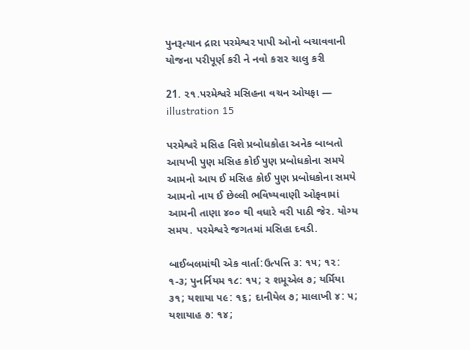પુનરૂત્યાન દ્રારા પરમેશ્વર પાપી ઓનો બચાવવાની યોજના પરીપૂર્ણ કરી ને નવો કરાર ચાલુ કરી

21. ૨૧.પરમેશ્વરે મસિહના વચન ઓયફા — illustration 15

પરમેશ્વરે મસિહ વિશે પ્રબોધકોહા અનેક બાબતો આયખી પુણ મસિહ કોઈ પુણ પ્રબોધકોના સમયે આમનો આય ઈ મસિહ કોઈ પુણ પ્રબોધકોના સમયે આમનો નાય ઈ છેલ્લી ભવિષ્યવાણી ઓફવામાં આમની તાણા ૪૦૦ થી વધારે વરી પાઠી જેર. યોગ્ય સમય. પરમેશ્વરે જગતમાં મસિહા દવડી.

બાઈબલમાંથી એક વાર્તા:ઉત્પત્તિ ૩: ૧૫; ૧૨: ૧-૩; પુનર્નિયમ ૧૮: ૧૫; ૨ શમૂએલ ૭; યર્મિયા ૩૧; યશાયા ૫૯: ૧૬; દાનીયેલ ૭; માલાખી ૪: ૫; યશાયાહ ૭: ૧૪;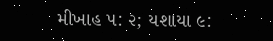મીખાહ ૫: ૨; યશાયા ૯: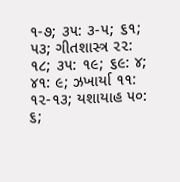૧-૭; ૩૫: ૩-૫; ૬૧; ૫૩; ગીતશાસ્ત્ર ૨૨: ૧૮; ૩૫: ૧૯; ૬૯: ૪; ૪૧: ૯; ઝખાર્યા ૧૧: ૧૨-૧૩; યશાયાહ ૫૦: ૬;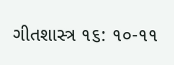ગીતશાસ્ત્ર ૧૬: ૧૦-૧૧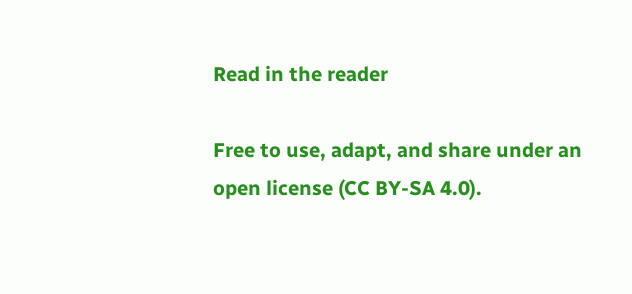Read in the reader

Free to use, adapt, and share under an open license (CC BY-SA 4.0).